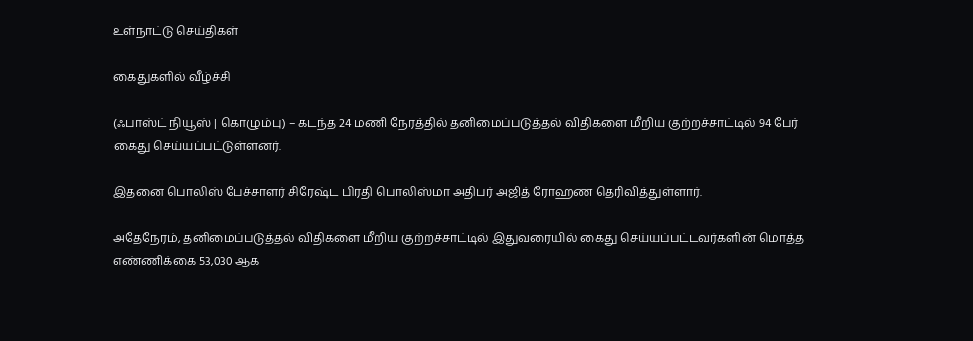உள்நாட்டு செய்திகள்

கைதுகளில் வீழ்ச்சி

(ஃபாஸ்ட் நியூஸ் | கொழும்பு) – கடந்த 24 மணி நேரத்தில் தனிமைப்படுத்தல் விதிகளை மீறிய குற்றச்சாட்டில் 94 பேர் கைது செய்யப்பட்டுள்ளனர்.

இதனை பொலிஸ் பேச்சாளர் சிரேஷ்ட பிரதி பொலிஸ்மா அதிபர் அஜித் ரோஹண தெரிவித்துள்ளார்.

அதேநேரம், தனிமைப்படுத்தல் விதிகளை மீறிய குற்றச்சாட்டில் இதுவரையில் கைது செய்யப்பட்டவர்களின் மொத்த எண்ணிக்கை 53,030 ஆக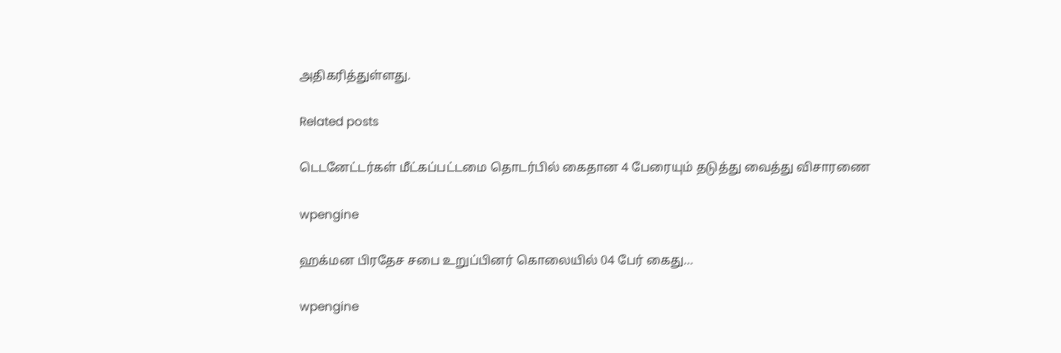அதிகரித்துள்ளது.

Related posts

டெடனேட்டர்கள் மீட்கப்பட்டமை தொடர்பில் கைதான 4 பேரையும் தடுத்து வைத்து விசாரணை

wpengine

ஹக்மன பிரதேச சபை உறுப்பினர் கொலையில் 04 பேர் கைது…

wpengine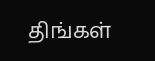திங்கள்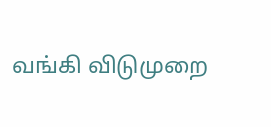வங்கி விடுமுறை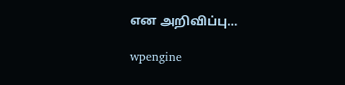என அறிவிப்பு…

wpengine